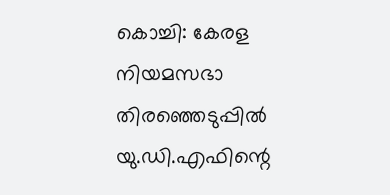കൊച്ചി: കേരള നിയമസഭാ തിരഞ്ഞെടുപ്പിൽ യു.ഡി.എഫിന്റെ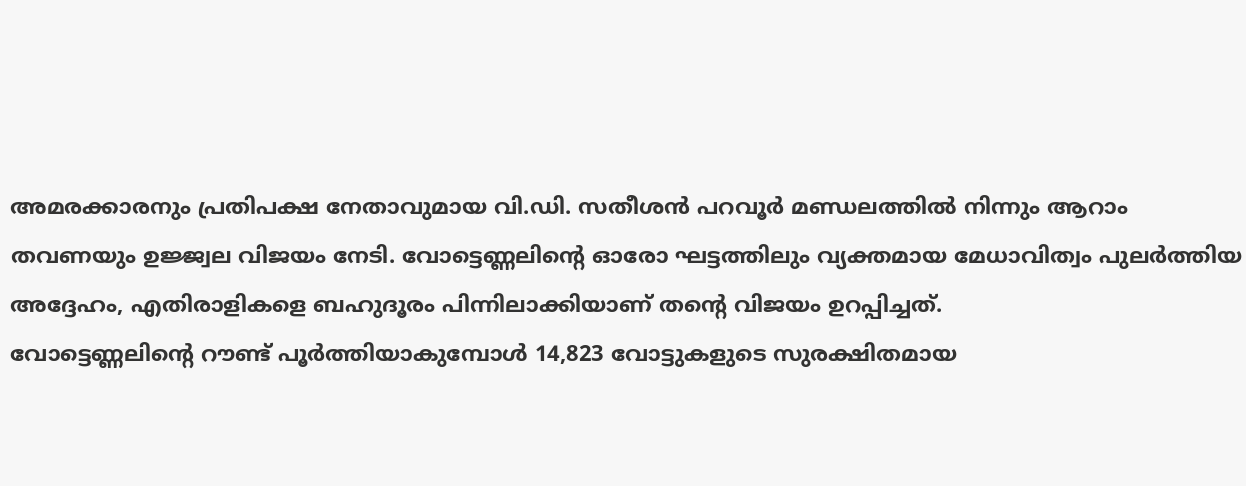അമരക്കാരനും പ്രതിപക്ഷ നേതാവുമായ വി.ഡി. സതീശൻ പറവൂർ മണ്ഡലത്തിൽ നിന്നും ആറാം തവണയും ഉജ്ജ്വല വിജയം നേടി. വോട്ടെണ്ണലിന്റെ ഓരോ ഘട്ടത്തിലും വ്യക്തമായ മേധാവിത്വം പുലർത്തിയ അദ്ദേഹം, എതിരാളികളെ ബഹുദൂരം പിന്നിലാക്കിയാണ് തന്റെ വിജയം ഉറപ്പിച്ചത്.
വോട്ടെണ്ണലിന്റെ റൗണ്ട് പൂർത്തിയാകുമ്പോൾ 14,823 വോട്ടുകളുടെ സുരക്ഷിതമായ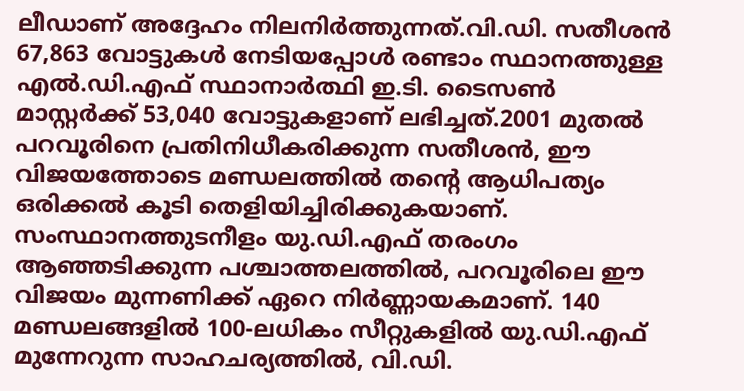ലീഡാണ് അദ്ദേഹം നിലനിർത്തുന്നത്.വി.ഡി. സതീശൻ 67,863 വോട്ടുകൾ നേടിയപ്പോൾ രണ്ടാം സ്ഥാനത്തുള്ള എൽ.ഡി.എഫ് സ്ഥാനാർത്ഥി ഇ.ടി. ടൈസൺ മാസ്റ്റർക്ക് 53,040 വോട്ടുകളാണ് ലഭിച്ചത്.2001 മുതൽ പറവൂരിനെ പ്രതിനിധീകരിക്കുന്ന സതീശൻ, ഈ വിജയത്തോടെ മണ്ഡലത്തിൽ തന്റെ ആധിപത്യം ഒരിക്കൽ കൂടി തെളിയിച്ചിരിക്കുകയാണ്.
സംസ്ഥാനത്തുടനീളം യു.ഡി.എഫ് തരംഗം ആഞ്ഞടിക്കുന്ന പശ്ചാത്തലത്തിൽ, പറവൂരിലെ ഈ വിജയം മുന്നണിക്ക് ഏറെ നിർണ്ണായകമാണ്. 140 മണ്ഡലങ്ങളിൽ 100-ലധികം സീറ്റുകളിൽ യു.ഡി.എഫ് മുന്നേറുന്ന സാഹചര്യത്തിൽ, വി.ഡി.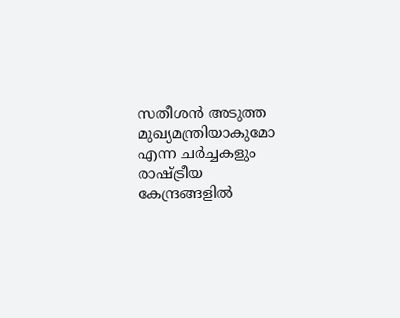സതീശൻ അടുത്ത മുഖ്യമന്ത്രിയാകുമോ എന്ന ചർച്ചകളും രാഷ്ട്രീയ കേന്ദ്രങ്ങളിൽ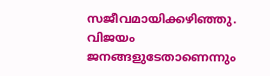സജീവമായിക്കഴിഞ്ഞു. വിജയം ജനങ്ങളുടേതാണെന്നും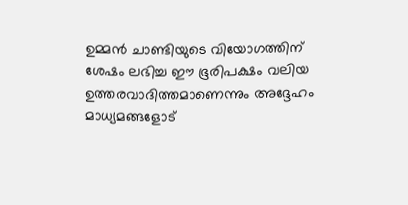ഉമ്മൻ ചാണ്ടിയുടെ വിയോഗത്തിന് ശേഷം ലഭിച്ച ഈ ഭൂരിപക്ഷം വലിയ ഉത്തരവാദിത്തമാണെന്നും അദ്ദേഹം മാധ്യമങ്ങളോട്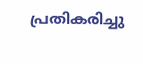പ്രതികരിച്ചു